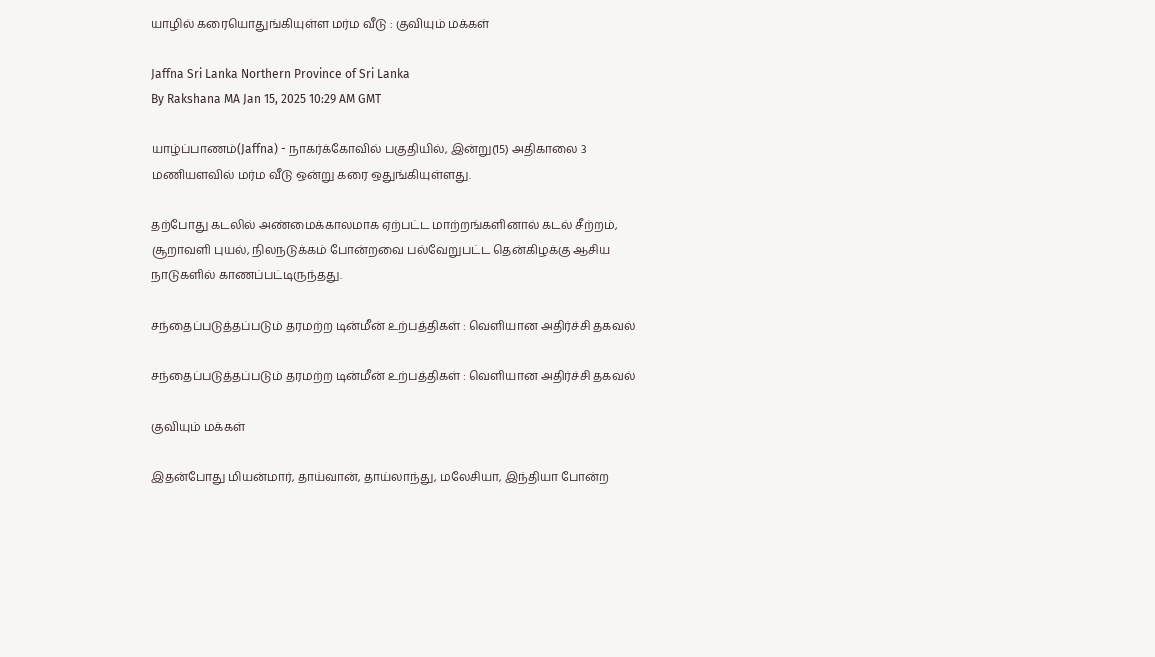யாழில் கரையொதுங்கியுள்ள மர்ம வீடு : குவியும் மக்கள்

Jaffna Sri Lanka Northern Province of Sri Lanka
By Rakshana MA Jan 15, 2025 10:29 AM GMT

யாழ்ப்பாணம்(Jaffna) - நாகர்க்கோவில் பகுதியில், இன்று(15) அதிகாலை 3 மணியளவில் மர்ம வீடு ஒன்று கரை ஒதுங்கியுள்ளது.

தற்போது கடலில் அண்மைக்காலமாக ஏற்பட்ட மாற்றங்களினால் கடல் சீற்றம், சூறாவளி புயல், நிலநடுக்கம் போன்றவை பல்வேறுபட்ட தென்கிழக்கு ஆசிய நாடுகளில் காணப்பட்டிருந்தது.

சந்தைப்படுத்தப்படும் தரமற்ற டின்மீன் உற்பத்திகள் : வெளியான அதிர்ச்சி தகவல்

சந்தைப்படுத்தப்படும் தரமற்ற டின்மீன் உற்பத்திகள் : வெளியான அதிர்ச்சி தகவல்

குவியும் மக்கள்

இதன்போது மியன்மார், தாய்வான், தாய்லாந்து, மலேசியா, இந்தியா போன்ற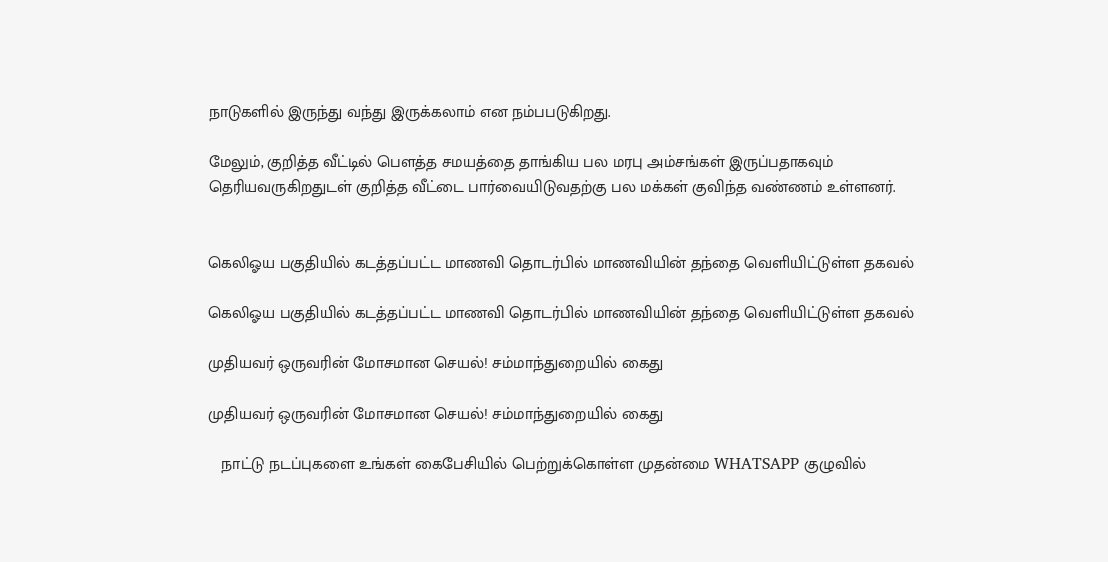நாடுகளில் இருந்து வந்து இருக்கலாம் என நம்பபடுகிறது.

மேலும், குறித்த வீட்டில் பௌத்த சமயத்தை தாங்கிய பல மரபு அம்சங்கள் இருப்பதாகவும் தெரியவருகிறதுடள் குறித்த வீட்டை பார்வையிடுவதற்கு பல மக்கள் குவிந்த வண்ணம் உள்ளனர்.


கெலிஓய பகுதியில் கடத்தப்பட்ட மாணவி தொடர்பில் மாணவியின் தந்தை வெளியிட்டுள்ள தகவல்

கெலிஓய பகுதியில் கடத்தப்பட்ட மாணவி தொடர்பில் மாணவியின் தந்தை வெளியிட்டுள்ள தகவல்

முதியவர் ஒருவரின் மோசமான செயல்! சம்மாந்துறையில் கைது

முதியவர் ஒருவரின் மோசமான செயல்! சம்மாந்துறையில் கைது

   நாட்டு நடப்புகளை உங்கள் கைபேசியில் பெற்றுக்கொள்ள முதன்மை WHATSAPP குழுவில்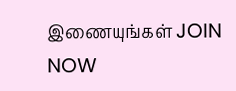இணையுங்கள் JOIN NOW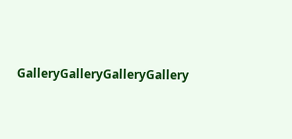GalleryGalleryGalleryGallery